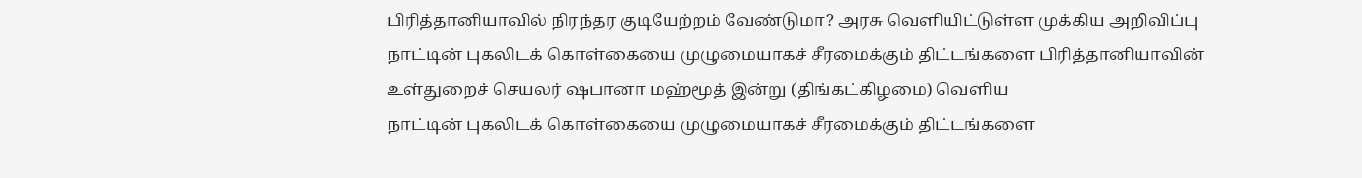பிரித்தானியாவில் நிரந்தர குடியேற்றம் வேண்டுமா? அரசு வெளியிட்டுள்ள முக்கிய அறிவிப்பு
நாட்டின் புகலிடக் கொள்கையை முழுமையாகச் சீரமைக்கும் திட்டங்களை பிரித்தானியாவின் உள்துறைச் செயலர் ஷபானா மஹ்மூத் இன்று (திங்கட்கிழமை) வெளிய
நாட்டின் புகலிடக் கொள்கையை முழுமையாகச் சீரமைக்கும் திட்டங்களை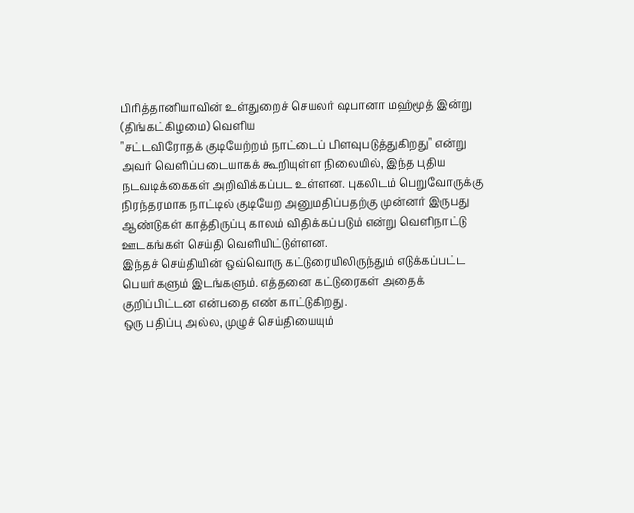பிரித்தானியாவின் உள்துறைச் செயலர் ஷபானா மஹ்மூத் இன்று (திங்கட்கிழமை) வெளிய
"சட்டவிரோதக் குடியேற்றம் நாட்டைப் பிளவுபடுத்துகிறது" என்று அவர் வெளிப்படையாகக் கூறியுள்ள நிலையில், இந்த புதிய நடவடிக்கைகள் அறிவிக்கப்பட உள்ளன. புகலிடம் பெறுவோருக்கு நிரந்தரமாக நாட்டில் குடியேற அனுமதிப்பதற்கு முன்னர் இருபது ஆண்டுகள் காத்திருப்பு காலம் விதிக்கப்படும் என்று வெளிநாட்டு ஊடகங்கள் செய்தி வெளியிட்டுள்ளன.
இந்தச் செய்தியின் ஒவ்வொரு கட்டுரையிலிருந்தும் எடுக்கப்பட்ட பெயர்களும் இடங்களும். எத்தனை கட்டுரைகள் அதைக் குறிப்பிட்டன என்பதை எண் காட்டுகிறது.
ஒரு பதிப்பு அல்ல, முழுச் செய்தியையும்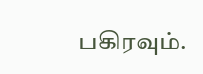பகிரவும்.